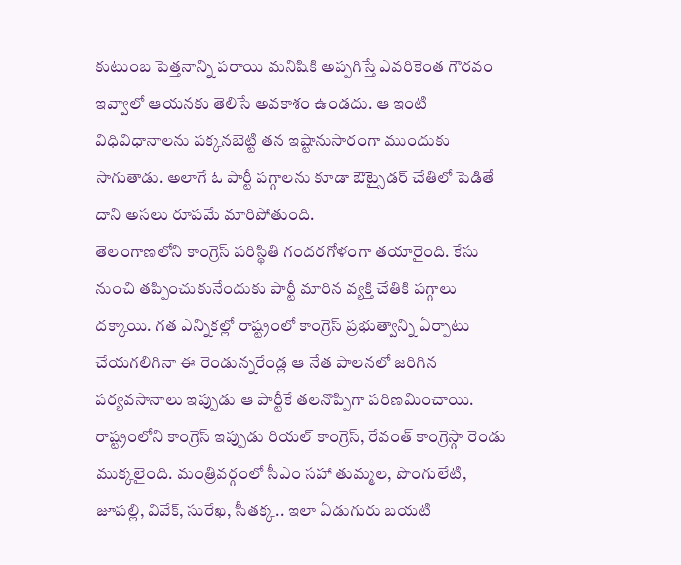కుటుంబ పెత్తనాన్ని పరాయి మనిషికి అప్పగిస్తే ఎవరికెంత గౌరవం ఇవ్వాలో ఆయనకు తెలిసే అవకాశం ఉండదు. ఆ ఇంటి విధివిధానాలను పక్కనబెట్టి తన ఇష్టానుసారంగా ముందుకు సాగుతాడు. అలాగే ఓ పార్టీ పగ్గాలను కూడా ఔట్సైడర్ చేతిలో పెడితే దాని అసలు రూపమే మారిపోతుంది.
తెలంగాణలోని కాంగ్రెస్ పరిస్థితి గందరగోళంగా తయారైంది. కేసు నుంచి తప్పించుకునేందుకు పార్టీ మారిన వ్యక్తి చేతికి పగ్గాలు దక్కాయి. గత ఎన్నికల్లో రాష్ట్రంలో కాంగ్రెస్ ప్రభుత్వాన్ని ఏర్పాటు చేయగలిగినా ఈ రెండున్నరేండ్ల ఆ నేత పాలనలో జరిగిన పర్యవసానాలు ఇప్పుడు ఆ పార్టీకే తలనొప్పిగా పరిణమించాయి. రాష్ట్రంలోని కాంగ్రెస్ ఇప్పుడు రియల్ కాంగ్రెస్, రేవంత్ కాంగ్రెస్గా రెండు ముక్కలైంది. మంత్రివర్గంలో సీఎం సహా తుమ్మల, పొంగులేటి, జూపల్లి, వివేక్, సురేఖ, సీతక్క.. ఇలా ఏడుగురు బయటి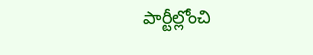పార్టీల్లోంచి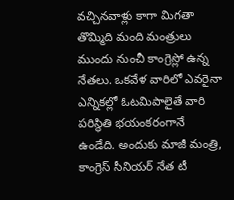వచ్చినవాళ్లు కాగా మిగతా తొమ్మిది మంది మంత్రులు ముందు నుంచీ కాంగ్రెస్లో ఉన్న నేతలు. ఒకవేళ వారిలో ఎవరైనా ఎన్నికల్లో ఓటమిపాలైతే వారి పరిస్థితి భయంకరంగానే ఉండేది. అందుకు మాజీ మంత్రి, కాంగ్రెస్ సీనియర్ నేత టీ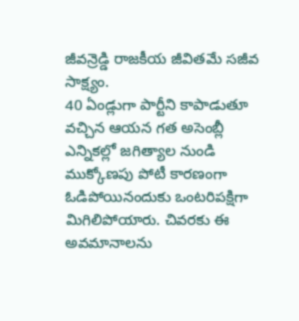జీవన్రెడ్డి రాజకీయ జీవితమే సజీవ సాక్ష్యం.
40 ఏండ్లుగా పార్టీని కాపాడుతూ వచ్చిన ఆయన గత అసెంబ్లీ ఎన్నికల్లో జగిత్యాల నుండి ముక్కోణపు పోటీ కారణంగా ఓడిపోయినందుకు ఒంటరిపక్షిగా మిగిలిపోయారు. చివరకు ఈ అవమానాలను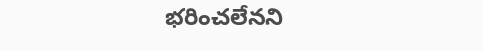భరించలేనని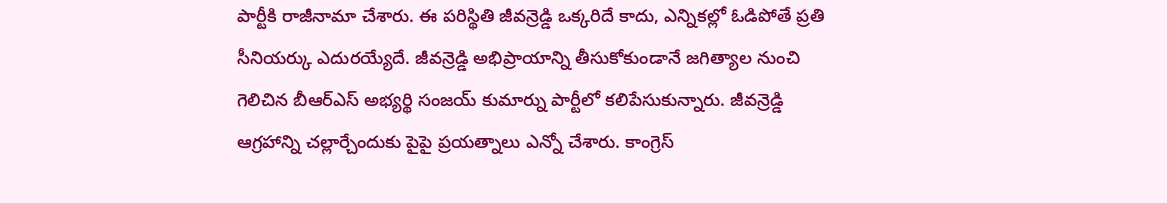పార్టీకి రాజీనామా చేశారు. ఈ పరిస్థితి జీవన్రెడ్డి ఒక్కరిదే కాదు, ఎన్నికల్లో ఓడిపోతే ప్రతి సీనియర్కు ఎదురయ్యేదే. జీవన్రెడ్డి అభిప్రాయాన్ని తీసుకోకుండానే జగిత్యాల నుంచి గెలిచిన బీఆర్ఎస్ అభ్యర్థి సంజయ్ కుమార్ను పార్టీలో కలిపేసుకున్నారు. జీవన్రెడ్డి ఆగ్రహాన్ని చల్లార్చేందుకు పైపై ప్రయత్నాలు ఎన్నో చేశారు. కాంగ్రెస్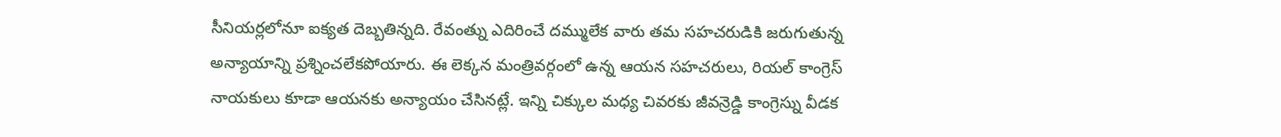సీనియర్లలోనూ ఐక్యత దెబ్బతిన్నది. రేవంత్ను ఎదిరించే దమ్ములేక వారు తమ సహచరుడికి జరుగుతున్న అన్యాయాన్ని ప్రశ్నించలేకపోయారు. ఈ లెక్కన మంత్రివర్గంలో ఉన్న ఆయన సహచరులు, రియల్ కాంగ్రెస్ నాయకులు కూడా ఆయనకు అన్యాయం చేసినట్లే. ఇన్ని చిక్కుల మధ్య చివరకు జీవన్రెడ్డి కాంగ్రెస్ను వీడక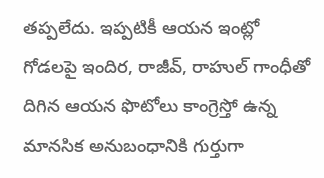తప్పలేదు. ఇప్పటికీ ఆయన ఇంట్లో గోడలపై ఇందిర, రాజీవ్, రాహుల్ గాంధీతో దిగిన ఆయన ఫొటోలు కాంగ్రెస్తో ఉన్న మానసిక అనుబంధానికి గుర్తుగా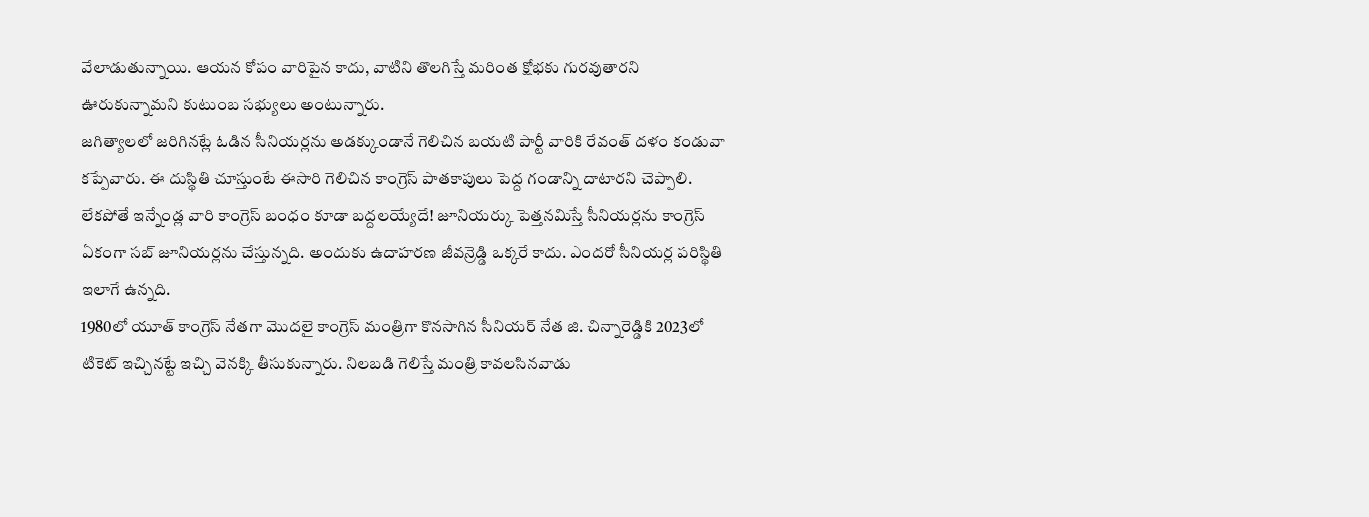వేలాడుతున్నాయి. ఆయన కోపం వారిపైన కాదు, వాటిని తొలగిస్తే మరింత క్షోభకు గురవుతారని ఊరుకున్నామని కుటుంబ సభ్యులు అంటున్నారు.
జగిత్యాలలో జరిగినట్లే ఓడిన సీనియర్లను అడక్కుండానే గెలిచిన బయటి పార్టీ వారికి రేవంత్ దళం కండువా కప్పేవారు. ఈ దుస్థితి చూస్తుంటే ఈసారి గెలిచిన కాంగ్రెస్ పాతకాపులు పెద్ద గండాన్ని దాటారని చెప్పాలి. లేకపోతే ఇన్నేండ్ల వారి కాంగ్రెస్ బంధం కూడా బద్దలయ్యేదే! జూనియర్కు పెత్తనమిస్తే సీనియర్లను కాంగ్రెస్ ఏకంగా సబ్ జూనియర్లను చేస్తున్నది. అందుకు ఉదాహరణ జీవన్రెడ్డి ఒక్కరే కాదు. ఎందరో సీనియర్ల పరిస్థితి ఇలాగే ఉన్నది.
1980లో యూత్ కాంగ్రెస్ నేతగా మొదలై కాంగ్రెస్ మంత్రిగా కొనసాగిన సీనియర్ నేత జి. చిన్నారెడ్డికి 2023లో టికెట్ ఇచ్చినట్టే ఇచ్చి వెనక్కి తీసుకున్నారు. నిలబడి గెలిస్తే మంత్రి కావలసినవాడు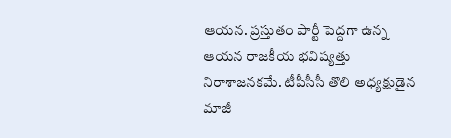ఆయన. ప్రస్తుతం పార్టీ పెద్దగా ఉన్న ఆయన రాజకీయ భవిష్యత్తు నిరాశాజనకమే. టీపీసీసీ తొలి అధ్యక్షుడైన మాజీ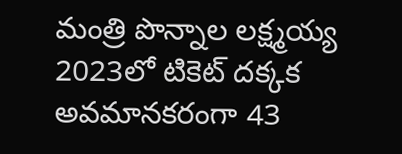మంత్రి పొన్నాల లక్ష్మయ్య 2023లో టికెట్ దక్కక అవమానకరంగా 43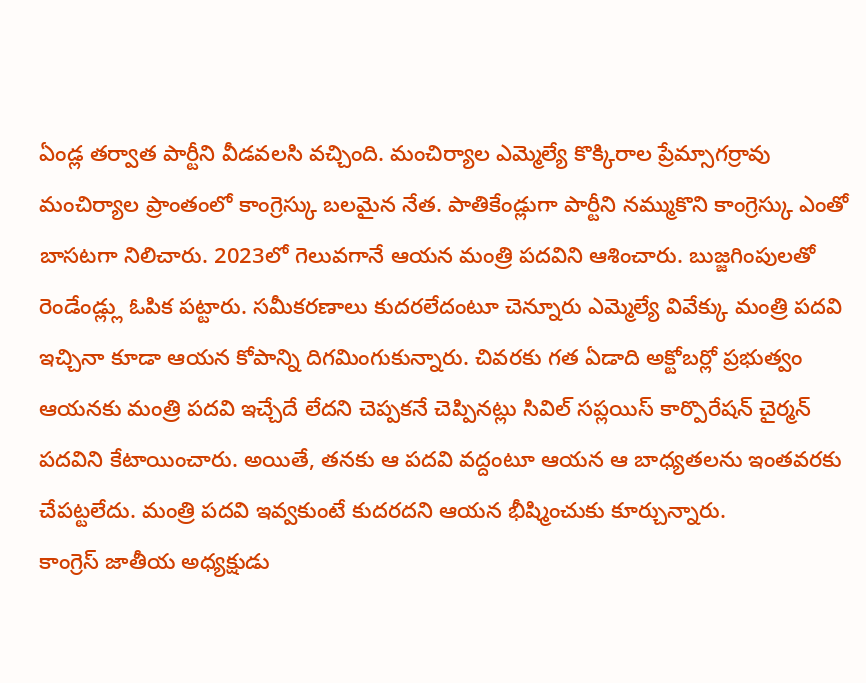ఏండ్ల తర్వాత పార్టీని వీడవలసి వచ్చింది. మంచిర్యాల ఎమ్మెల్యే కొక్కిరాల ప్రేమ్సాగర్రావు మంచిర్యాల ప్రాంతంలో కాంగ్రెస్కు బలమైన నేత. పాతికేండ్లుగా పార్టీని నమ్ముకొని కాంగ్రెస్కు ఎంతో బాసటగా నిలిచారు. 2023లో గెలువగానే ఆయన మంత్రి పదవిని ఆశించారు. బుజ్జగింపులతో రెండేండ్ల్లు ఓపిక పట్టారు. సమీకరణాలు కుదరలేదంటూ చెన్నూరు ఎమ్మెల్యే వివేక్కు మంత్రి పదవి ఇచ్చినా కూడా ఆయన కోపాన్ని దిగమింగుకున్నారు. చివరకు గత ఏడాది అక్టోబర్లో ప్రభుత్వం ఆయనకు మంత్రి పదవి ఇచ్చేదే లేదని చెప్పకనే చెప్పినట్లు సివిల్ సప్లయిస్ కార్పొరేషన్ చైర్మన్ పదవిని కేటాయించారు. అయితే, తనకు ఆ పదవి వద్దంటూ ఆయన ఆ బాధ్యతలను ఇంతవరకు చేపట్టలేదు. మంత్రి పదవి ఇవ్వకుంటే కుదరదని ఆయన భీష్మించుకు కూర్చున్నారు.
కాంగ్రెస్ జాతీయ అధ్యక్షుడు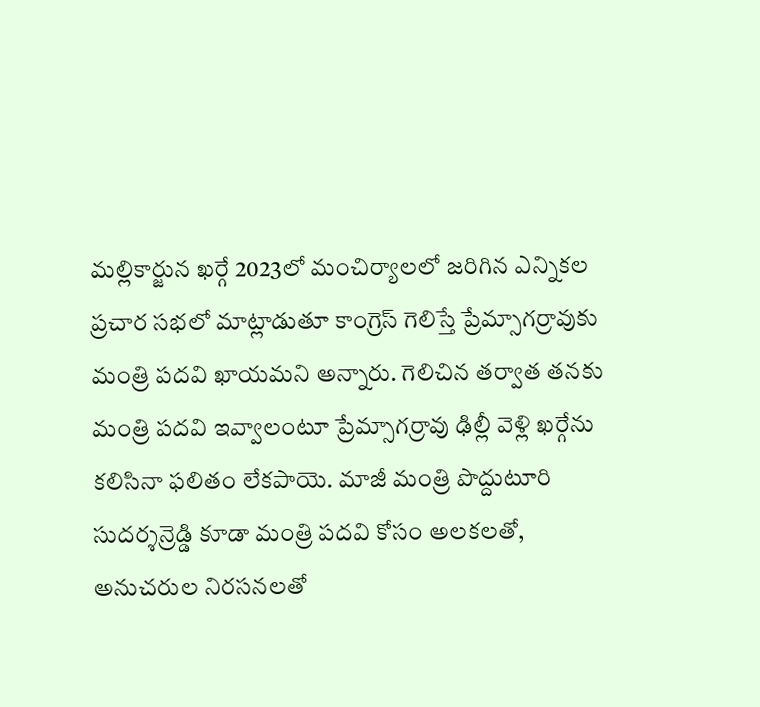మల్లికార్జున ఖర్గే 2023లో మంచిర్యాలలో జరిగిన ఎన్నికల ప్రచార సభలో మాట్లాడుతూ కాంగ్రెస్ గెలిస్తే ప్రేమ్సాగర్రావుకు మంత్రి పదవి ఖాయమని అన్నారు. గెలిచిన తర్వాత తనకు మంత్రి పదవి ఇవ్వాలంటూ ప్రేమ్సాగర్రావు ఢిల్లీ వెళ్లి ఖర్గేను కలిసినా ఫలితం లేకపాయె. మాజీ మంత్రి పొద్దుటూరి సుదర్శన్రెడ్డి కూడా మంత్రి పదవి కోసం అలకలతో, అనుచరుల నిరసనలతో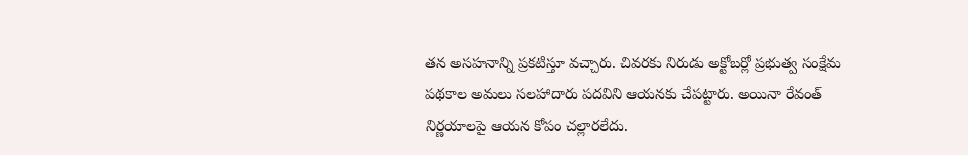తన అసహనాన్ని ప్రకటిస్తూ వచ్చారు. చివరకు నిరుడు అక్టోబర్లో ప్రభుత్వ సంక్షేమ పథకాల అమలు సలహాదారు పదవిని ఆయనకు చేపట్టారు. అయినా రేవంత్ నిర్ణయాలపై ఆయన కోపం చల్లారలేదు.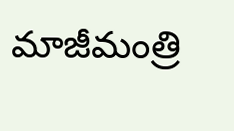మాజీమంత్రి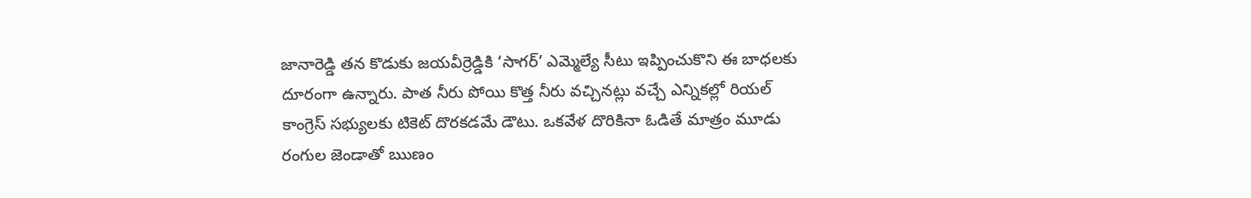జానారెడ్డి తన కొడుకు జయవీర్రెడ్డికి ‘సాగర్’ ఎమ్మెల్యే సీటు ఇప్పించుకొని ఈ బాధలకు దూరంగా ఉన్నారు. పాత నీరు పోయి కొత్త నీరు వచ్చినట్లు వచ్చే ఎన్నికల్లో రియల్ కాంగ్రెస్ సభ్యులకు టికెట్ దొరకడమే డౌటు. ఒకవేళ దొరికినా ఓడితే మాత్రం మూడు రంగుల జెండాతో ఋణం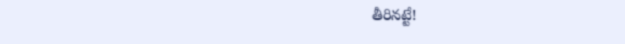తీరినట్టే!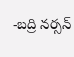-బద్రి నర్సన్